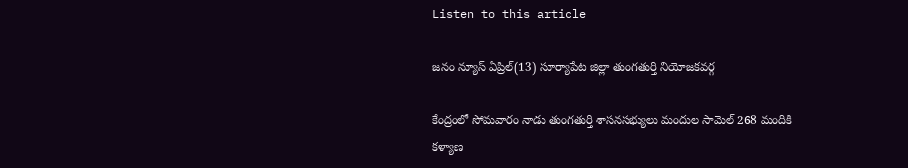Listen to this article

జనం న్యూస్ ఏప్రిల్(13) సూర్యాపేట జిల్లా తుంగతుర్తి నియోజకవర్గ

కేంద్రంలో సోమవారం నాడు తుంగతుర్తి శాసనసభ్యులు మందుల సామెల్ 268 మందికి కళ్యాణ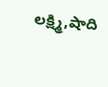లక్ష్మి,షాది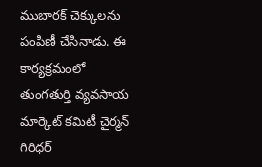ముబారక్ చెక్కులను పంపిణీ చేసినాడు. ఈ కార్యక్రమంలో తుంగతుర్తి వ్యవసాయ మార్కెట్ కమిటీ చైర్మన్ గిరిధర్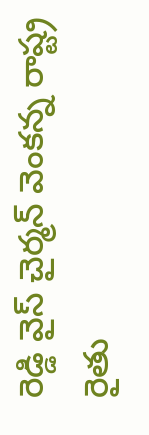రెడ్డి వైస్ చైర్మన్ వెంకన్న రాష్ట్ర రైతు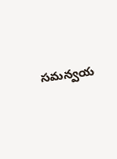సమన్వయ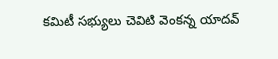కమిటీ సభ్యులు చెవిటి వెంకన్న యాదవ్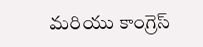మరియు కాంగ్రెస్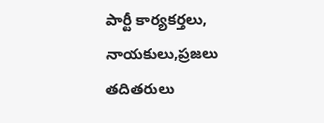పార్టీ కార్యకర్తలు, నాయకులు,ప్రజలు తదితరులు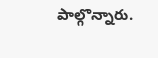పాల్గొన్నారు.